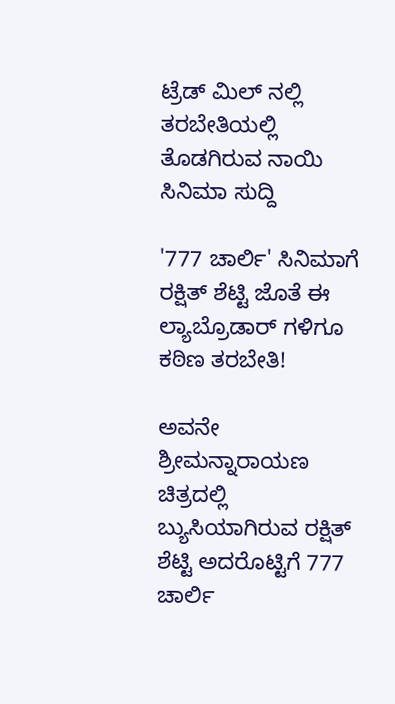ಟ್ರೆಡ್ ಮಿಲ್ ನಲ್ಲಿ ತರಬೇತಿಯಲ್ಲಿ ತೊಡಗಿರುವ ನಾಯಿ
ಸಿನಿಮಾ ಸುದ್ದಿ

'777 ಚಾರ್ಲಿ' ಸಿನಿಮಾಗೆ ರಕ್ಷಿತ್ ಶೆಟ್ಟಿ ಜೊತೆ ಈ ಲ್ಯಾಬ್ರೊಡಾರ್ ಗಳಿಗೂ ಕಠಿಣ ತರಬೇತಿ!

ಅವನೇ ಶ್ರೀಮನ್ನಾರಾಯಣ ಚಿತ್ರದಲ್ಲಿ ಬ್ಯುಸಿಯಾಗಿರುವ ರಕ್ಷಿತ್ ಶೆಟ್ಟಿ ಅದರೊಟ್ಟಿಗೆ 777 ಚಾರ್ಲಿ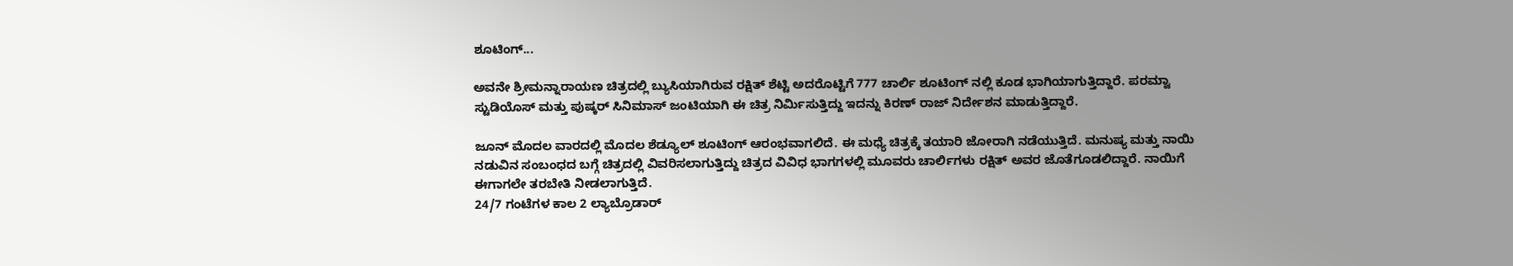ಶೂಟಿಂಗ್...

ಅವನೇ ಶ್ರೀಮನ್ನಾರಾಯಣ ಚಿತ್ರದಲ್ಲಿ ಬ್ಯುಸಿಯಾಗಿರುವ ರಕ್ಷಿತ್ ಶೆಟ್ಟಿ ಅದರೊಟ್ಟಿಗೆ 777 ಚಾರ್ಲಿ ಶೂಟಿಂಗ್ ನಲ್ಲಿ ಕೂಡ ಭಾಗಿಯಾಗುತ್ತಿದ್ದಾರೆ. ಪರಮ್ವಾ ಸ್ಟುಡಿಯೊಸ್ ಮತ್ತು ಪುಷ್ಕರ್ ಸಿನಿಮಾಸ್ ಜಂಟಿಯಾಗಿ ಈ ಚಿತ್ರ ನಿರ್ಮಿಸುತ್ತಿದ್ದು ಇದನ್ನು ಕಿರಣ್ ರಾಜ್ ನಿರ್ದೇಶನ ಮಾಡುತ್ತಿದ್ದಾರೆ.

ಜೂನ್ ಮೊದಲ ವಾರದಲ್ಲಿ ಮೊದಲ ಶೆಡ್ಯೂಲ್ ಶೂಟಿಂಗ್ ಆರಂಭವಾಗಲಿದೆ. ಈ ಮಧ್ಯೆ ಚಿತ್ರಕ್ಕೆ ತಯಾರಿ ಜೋರಾಗಿ ನಡೆಯುತ್ತಿದೆ. ಮನುಷ್ಯ ಮತ್ತು ನಾಯಿ ನಡುವಿನ ಸಂಬಂಧದ ಬಗ್ಗೆ ಚಿತ್ರದಲ್ಲಿ ವಿವರಿಸಲಾಗುತ್ತಿದ್ದು ಚಿತ್ರದ ವಿವಿಧ ಭಾಗಗಳಲ್ಲಿ ಮೂವರು ಚಾರ್ಲಿಗಳು ರಕ್ಷಿತ್ ಅವರ ಜೊತೆಗೂಡಲಿದ್ದಾರೆ. ನಾಯಿಗೆ ಈಗಾಗಲೇ ತರಬೇತಿ ನೀಡಲಾಗುತ್ತಿದೆ.
24/7 ಗಂಟೆಗಳ ಕಾಲ 2 ಲ್ಯಾಬ್ರೊಡಾರ್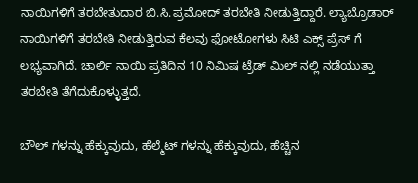ನಾಯಿಗಳಿಗೆ ತರಬೇತುದಾರ ಬಿ.ಸಿ.ಪ್ರಮೋದ್ ತರಬೇತಿ ನೀಡುತ್ತಿದ್ದಾರೆ. ಲ್ಯಾಬ್ರೊಡಾರ್ ನಾಯಿಗಳಿಗೆ ತರಬೇತಿ ನೀಡುತ್ತಿರುವ ಕೆಲವು ಫೋಟೋಗಳು ಸಿಟಿ ಎಕ್ಸ್ ಪ್ರೆಸ್ ಗೆ ಲಭ್ಯವಾಗಿದೆ. ಚಾರ್ಲಿ ನಾಯಿ ಪ್ರತಿದಿನ 10 ನಿಮಿಷ ಟ್ರೆಡ್ ಮಿಲ್ ನಲ್ಲಿ ನಡೆಯುತ್ತಾ ತರಬೇತಿ ತೆಗೆದುಕೊಳ್ಳುತ್ತದೆ.

ಬೌಲ್ ಗಳನ್ನು ಹೆಕ್ಕುವುದು, ಹೆಲ್ಮೆಟ್ ಗಳನ್ನು ಹೆಕ್ಕುವುದು, ಹೆಚ್ಚಿನ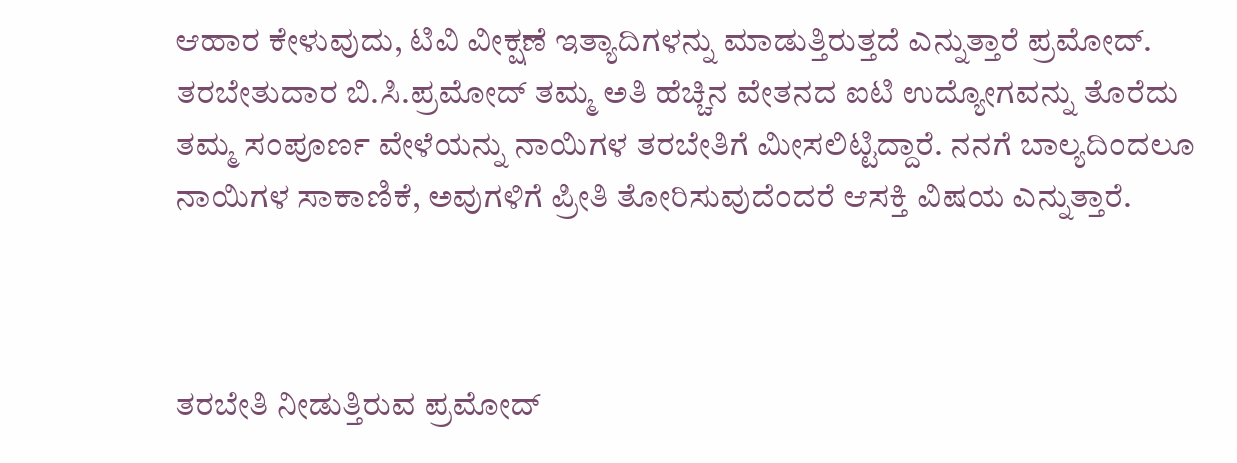ಆಹಾರ ಕೇಳುವುದು, ಟಿವಿ ವೀಕ್ಷಣೆ ಇತ್ಯಾದಿಗಳನ್ನು ಮಾಡುತ್ತಿರುತ್ತದೆ ಎನ್ನುತ್ತಾರೆ ಪ್ರಮೋದ್. ತರಬೇತುದಾರ ಬಿ.ಸಿ.ಪ್ರಮೋದ್ ತಮ್ಮ ಅತಿ ಹೆಚ್ಚಿನ ವೇತನದ ಐಟಿ ಉದ್ಯೋಗವನ್ನು ತೊರೆದು ತಮ್ಮ ಸಂಪೂರ್ಣ ವೇಳೆಯನ್ನು ನಾಯಿಗಳ ತರಬೇತಿಗೆ ಮೀಸಲಿಟ್ಟಿದ್ದಾರೆ. ನನಗೆ ಬಾಲ್ಯದಿಂದಲೂ ನಾಯಿಗಳ ಸಾಕಾಣಿಕೆ, ಅವುಗಳಿಗೆ ಪ್ರೀತಿ ತೋರಿಸುವುದೆಂದರೆ ಆಸಕ್ತಿ ವಿಷಯ ಎನ್ನುತ್ತಾರೆ.



ತರಬೇತಿ ನೀಡುತ್ತಿರುವ ಪ್ರಮೋದ್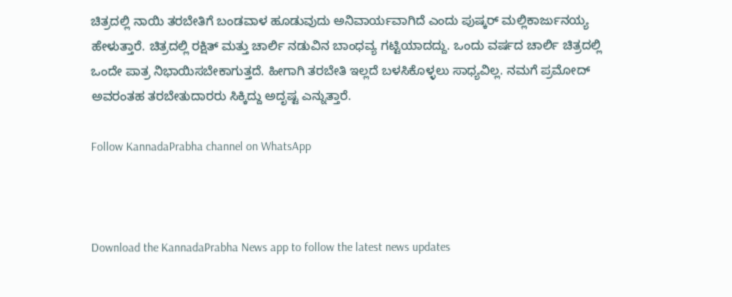ಚಿತ್ರದಲ್ಲಿ ನಾಯಿ ತರಬೇತಿಗೆ ಬಂಡವಾಳ ಹೂಡುವುದು ಅನಿವಾರ್ಯವಾಗಿದೆ ಎಂದು ಪುಷ್ಕರ್ ಮಲ್ಲಿಕಾರ್ಜುನಯ್ಯ ಹೇಳುತ್ತಾರೆ. ಚಿತ್ರದಲ್ಲಿ ರಕ್ಷಿತ್ ಮತ್ತು ಚಾರ್ಲಿ ನಡುವಿನ ಬಾಂಧವ್ಯ ಗಟ್ಟಿಯಾದದ್ದು. ಒಂದು ವರ್ಷದ ಚಾರ್ಲಿ ಚಿತ್ರದಲ್ಲಿ ಒಂದೇ ಪಾತ್ರ ನಿಭಾಯಿಸಬೇಕಾಗುತ್ತದೆ. ಹೀಗಾಗಿ ತರಬೇತಿ ಇಲ್ಲದೆ ಬಳಸಿಕೊಳ್ಳಲು ಸಾಧ್ಯವಿಲ್ಲ. ನಮಗೆ ಪ್ರಮೋದ್ ಅವರಂತಹ ತರಬೇತುದಾರರು ಸಿಕ್ಕಿದ್ದು ಅದೃಷ್ಟ ಎನ್ನುತ್ತಾರೆ.

Follow KannadaPrabha channel on WhatsApp



Download the KannadaPrabha News app to follow the latest news updates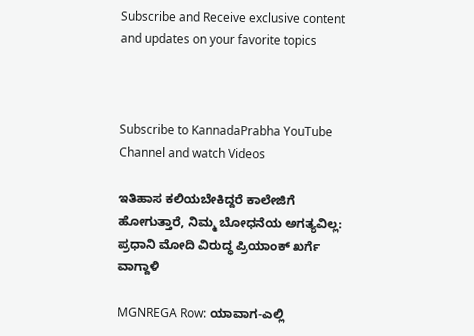Subscribe and Receive exclusive content and updates on your favorite topics



Subscribe to KannadaPrabha YouTube Channel and watch Videos

ಇತಿಹಾಸ ಕಲಿಯಬೇಕಿದ್ದರೆ ಕಾಲೇಜಿಗೆ ಹೋಗುತ್ತಾರೆ, ನಿಮ್ಮ ಬೋಧನೆಯ ಅಗತ್ಯವಿಲ್ಲ: ಪ್ರಧಾನಿ ಮೋದಿ ವಿರುದ್ಧ ಪ್ರಿಯಾಂಕ್ ಖರ್ಗೆ ವಾಗ್ದಾಳಿ

MGNREGA Row: ಯಾವಾಗ-ಎಲ್ಲಿ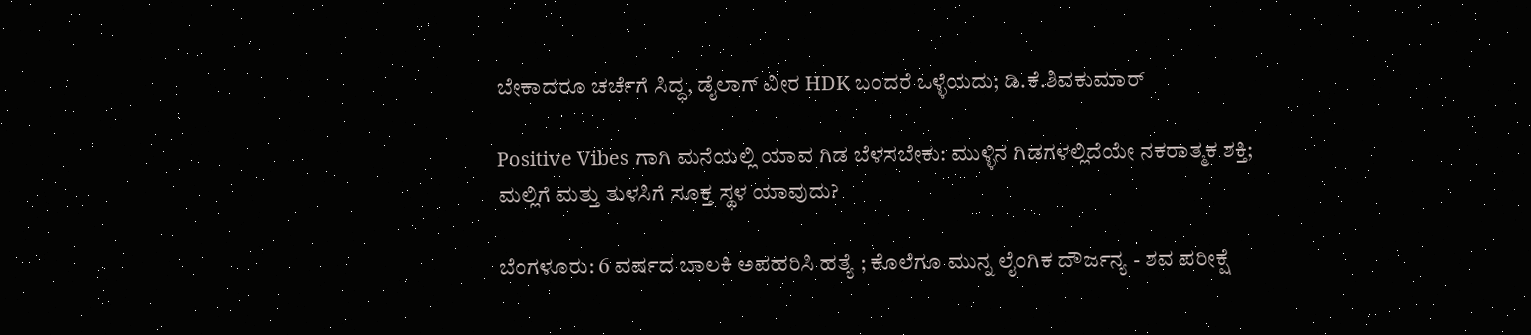ಬೇಕಾದರೂ ಚರ್ಚೆಗೆ ಸಿದ್ಧ, ಡೈಲಾಗ್‌ ವೀರ HDK ಬಂದರೆ ಒಳ್ಳೆಯದು; ಡಿ.ಕೆ.ಶಿವಕುಮಾರ್

Positive Vibes ಗಾಗಿ ಮನೆಯಲ್ಲಿ ಯಾವ ಗಿಡ ಬೆಳಸಬೇಕು: ಮುಳ್ಳಿನ ಗಿಡಗಳಲ್ಲಿದೆಯೇ ನಕರಾತ್ಮಕ ಶಕ್ತಿ; ಮಲ್ಲಿಗೆ ಮತ್ತು ತುಳಸಿಗೆ ಸೂಕ್ತ ಸ್ಥಳ ಯಾವುದು?

ಬೆಂಗಳೂರು: 6 ವರ್ಷದ ಬಾಲಕಿ ಅಪಹರಿಸಿ ಹತ್ಯೆ ; ಕೊಲೆಗೂ ಮುನ್ನ ಲೈಂಗಿಕ ದೌರ್ಜನ್ಯ - ಶವ ಪರೀಕ್ಷೆ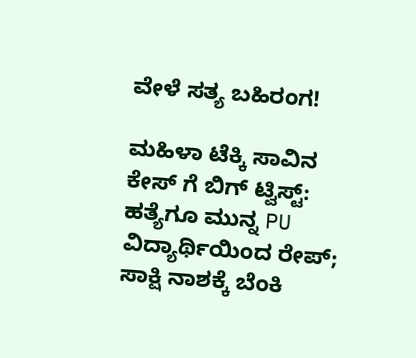ವೇಳೆ ಸತ್ಯ ಬಹಿರಂಗ!

ಮಹಿಳಾ ಟೆಕ್ಕಿ ಸಾವಿನ ಕೇಸ್ ಗೆ ಬಿಗ್ ಟ್ವಿಸ್ಟ್: ಹತ್ಯೆಗೂ ಮುನ್ನ PU ವಿದ್ಯಾರ್ಥಿಯಿಂದ ರೇಪ್; ಸಾಕ್ಷಿ ನಾಶಕ್ಕೆ ಬೆಂಕಿ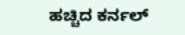ಹಚ್ಚಿದ ಕರ್ನಲ್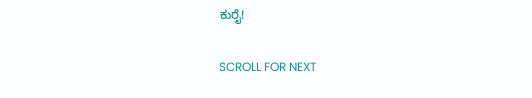ಕುರೈ!

SCROLL FOR NEXT